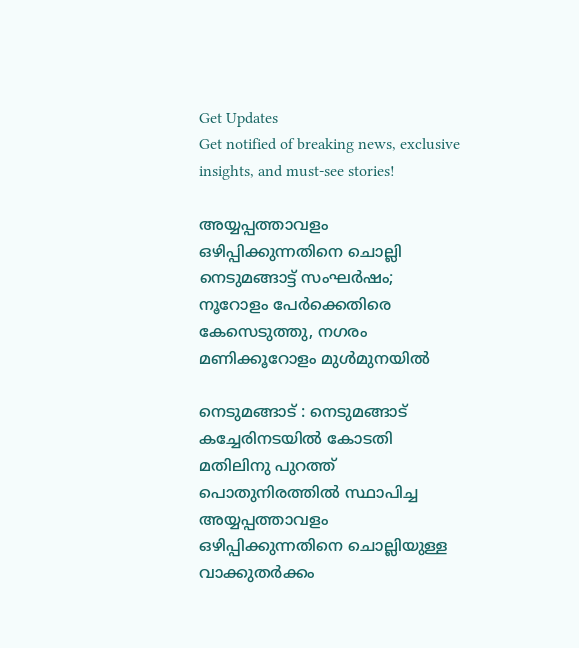Get Updates
Get notified of breaking news, exclusive insights, and must-see stories!

അയ്യപ്പത്താവളം ഒഴിപ്പിക്കുന്നതിനെ ചൊല്ലി നെടുമങ്ങാട്ട് സംഘർഷം; നൂറോളം പേർക്കെതിരെ കേസെടുത്തു, നഗരം മണിക്കൂറോളം മുൾമുനയിൽ

നെടുമങ്ങാട് : നെടുമങ്ങാട് കച്ചേരിനടയിൽ കോടതി മതിലിനു പുറത്ത് പൊതുനിരത്തിൽ സ്ഥാപിച്ച അയ്യപ്പത്താവളം ഒഴിപ്പിക്കുന്നതിനെ ചൊല്ലിയുള്ള വാക്കുതർക്കം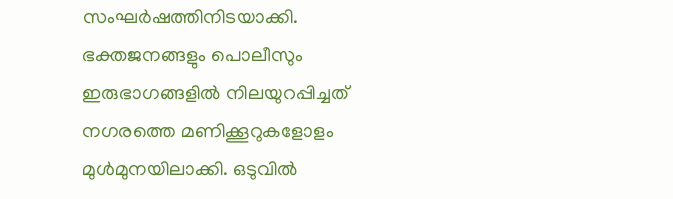സംഘർഷത്തിനിടയാക്കി. ഭക്തജനങ്ങളും പൊലീസും ഇരുഭാഗങ്ങളിൽ നിലയുറപ്പിച്ചത് നഗരത്തെ മണിക്കൂറുകളോളം മുൾമുനയിലാക്കി. ഒടുവിൽ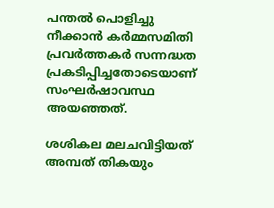പന്തൽ പൊളിച്ചു നീക്കാൻ കർമ്മസമിതി പ്രവർത്തകർ സന്നദ്ധത പ്രകടിപ്പിച്ചതോടെയാണ് സംഘർഷാവസ്ഥ അയഞ്ഞത്.

ശശികല മലചവിട്ടിയത് അമ്പത് തികയും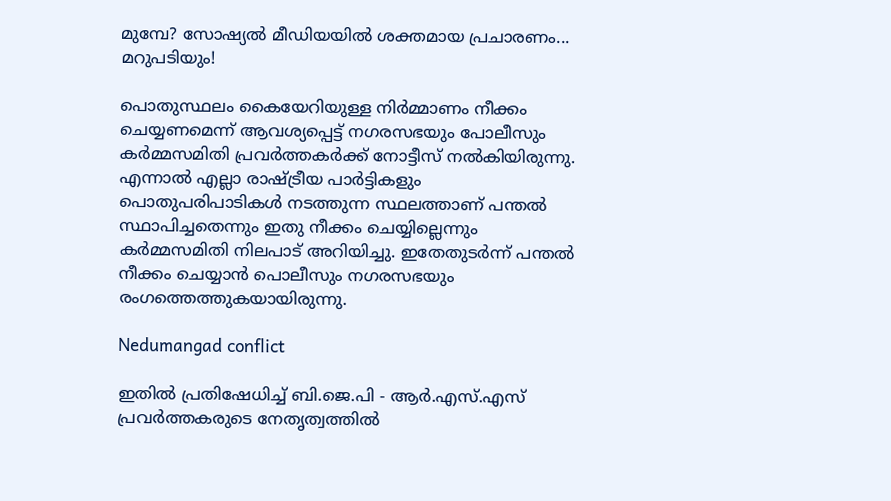മുമ്പേ? സോഷ്യല്‍ മീഡിയയില്‍ ശക്തമായ പ്രചാരണം... മറുപടിയും!

പൊതുസ്ഥലം കൈയേറിയുള്ള നിർമ്മാണം നീക്കം ചെയ്യണമെന്ന് ആവശ്യപ്പെട്ട് നഗരസഭയും പോലീസും കർമ്മസമിതി പ്രവർത്തകർക്ക് നോട്ടീസ് നൽകിയിരുന്നു. എന്നാൽ എല്ലാ രാഷ്ട്രീയ പാർട്ടികളും പൊതുപരിപാടികൾ നടത്തുന്ന സ്ഥലത്താണ് പന്തൽ സ്ഥാപിച്ചതെന്നും ഇതു നീക്കം ചെയ്യില്ലെന്നും കർമ്മസമിതി നിലപാട് അറിയിച്ചു. ഇതേതുടർന്ന് പന്തൽ നീക്കം ചെയ്യാൻ പൊലീസും നഗരസഭയും രംഗത്തെത്തുകയായിരുന്നു.

Nedumangad conflict

ഇതിൽ പ്രതിഷേധിച്ച് ബി.ജെ.പി - ആർ.എസ്.എസ് പ്രവർത്തകരുടെ നേതൃത്വത്തിൽ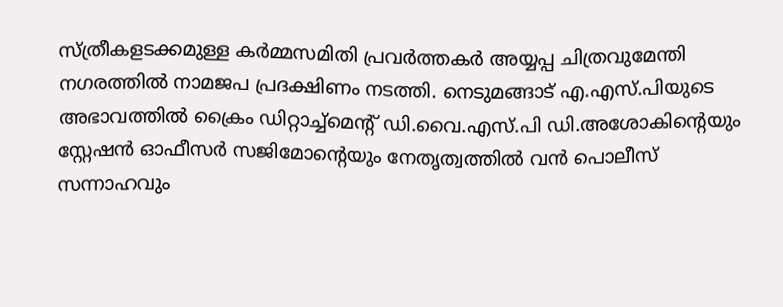സ്ത്രീകളടക്കമുള്ള കർമ്മസമിതി പ്രവർത്തകർ അയ്യപ്പ ചിത്രവുമേന്തി നഗരത്തിൽ നാമജപ പ്രദക്ഷിണം നടത്തി. നെടുമങ്ങാട് എ.എസ്.പിയുടെ അഭാവത്തിൽ ക്രൈം ഡിറ്റാച്ച്‌മെന്റ് ഡി.വൈ.എസ്.പി ഡി.അശോകിന്റെയും സ്റ്റേഷൻ ഓഫീസർ സജിമോന്റെയും നേതൃത്വത്തിൽ വൻ പൊലീസ് സന്നാഹവും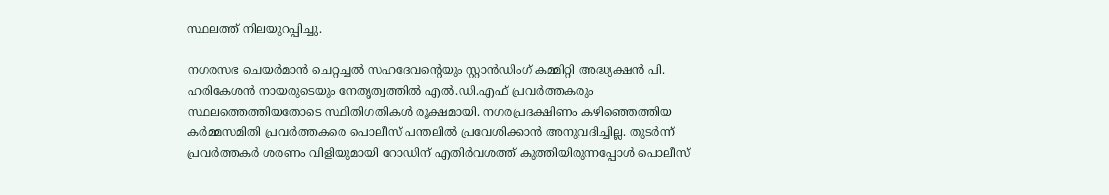സ്ഥലത്ത് നിലയുറപ്പിച്ചു.

നഗരസഭ ചെയർമാൻ ചെറ്റച്ചൽ സഹദേവന്റെയും സ്റ്റാൻഡിംഗ് കമ്മിറ്റി അദ്ധ്യക്ഷൻ പി. ഹരികേശൻ നായരുടെയും നേതൃത്വത്തിൽ എൽ.ഡി.എഫ് പ്രവർത്തകരും സ്ഥലത്തെത്തിയതോടെ സ്ഥിതിഗതികൾ രൂക്ഷമായി. നഗരപ്രദക്ഷിണം കഴിഞ്ഞെത്തിയ കർമ്മസമിതി പ്രവർത്തകരെ പൊലീസ് പന്തലിൽ പ്രവേശിക്കാൻ അനുവദിച്ചില്ല. തുടർന്ന് പ്രവർത്തകർ ശരണം വിളിയുമായി റോഡിന് എതിർവശത്ത് കുത്തിയിരുന്നപ്പോൾ പൊലീസ്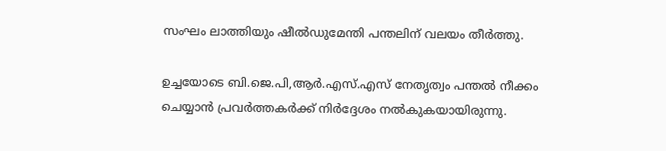സംഘം ലാത്തിയും ഷീൽഡുമേന്തി പന്തലിന് വലയം തീർത്തു.

ഉച്ചയോടെ ബി.ജെ.പി,ആർ.എസ്.എസ് നേതൃത്വം പന്തൽ നീക്കം ചെയ്യാൻ പ്രവർത്തകർക്ക് നിർദ്ദേശം നൽകുകയായിരുന്നു.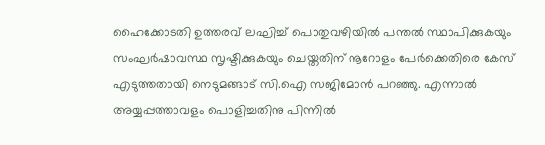ഹൈക്കോടതി ഉത്തരവ് ലഘിച്ച് പൊതുവഴിയിൽ പന്തൽ സ്ഥാപിക്കുകയും സംഘർഷാവസ്ഥ സൃഷ്ടിക്കുകയും ചെയ്തതിന് നൂറോളം പേർക്കെതിരെ കേസ് എടുത്തതായി നെടുമങ്ങാട് സി.ഐ സജിമോൻ പറഞ്ഞു. എന്നാൽ അയ്യപ്പത്താവളം പൊളിച്ചതിനു പിന്നിൽ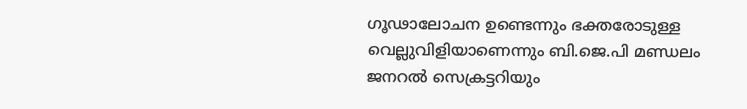ഗൂഢാലോചന ഉണ്ടെന്നും ഭക്തരോടുള്ള വെല്ലുവിളിയാണെന്നും ബി.ജെ.പി മണ്ഡലം ജനറൽ സെക്രട്ടറിയും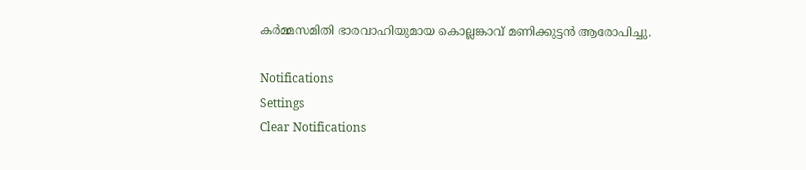കർമ്മസമിതി ഭാരവാഹിയുമായ കൊല്ലങ്കാവ് മണിക്കുട്ടൻ ആരോപിച്ചു.

Notifications
Settings
Clear Notifications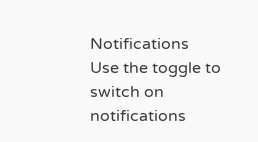Notifications
Use the toggle to switch on notifications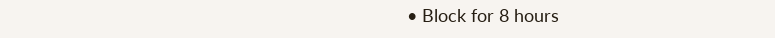• Block for 8 hours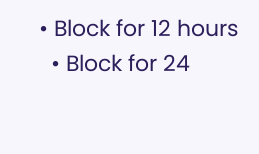• Block for 12 hours
  • Block for 24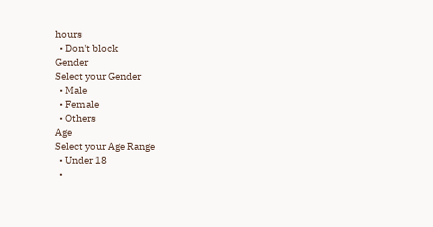hours
  • Don't block
Gender
Select your Gender
  • Male
  • Female
  • Others
Age
Select your Age Range
  • Under 18
  •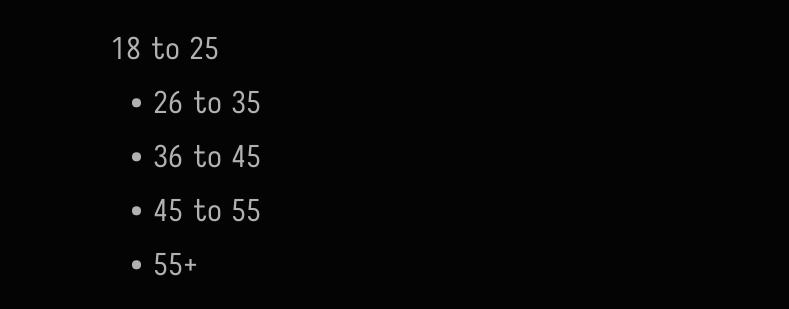18 to 25
  • 26 to 35
  • 36 to 45
  • 45 to 55
  • 55+